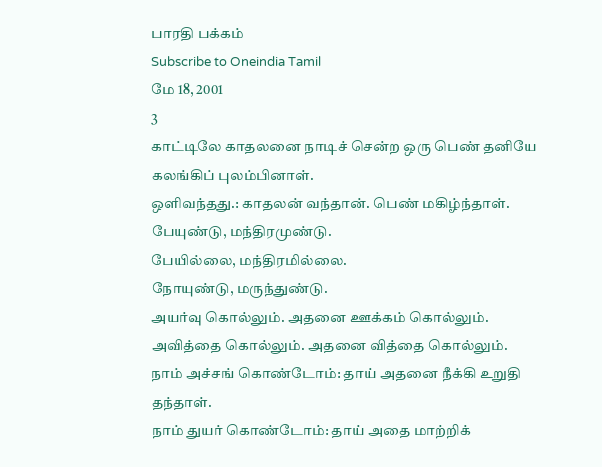பாரதி பக்கம்
Subscribe to Oneindia Tamil
மே 18, 2001
3
காட்டிலே காதலனை நாடிச் சென்ற ஒரு பெண் தனியே
கலங்கிப் புலம்பினாள்.
ஒளிவந்தது.: காதலன் வந்தான். பெண் மகிழ்ந்தாள்.
பேயுண்டு, மந்திரமுண்டு.
பேயில்லை, மந்திரமில்லை.
நோயுண்டு, மருந்துண்டு.
அயர்வு கொல்லும். அதனை ஊக்கம் கொல்லும்.
அவித்தை கொல்லும். அதனை வித்தை கொல்லும்.
நாம் அச்சங் கொண்டோம்: தாய் அதனை நீக்கி உறுதி
தந்தாள்.
நாம் துயர் கொண்டோம்: தாய் அதை மாற்றிக்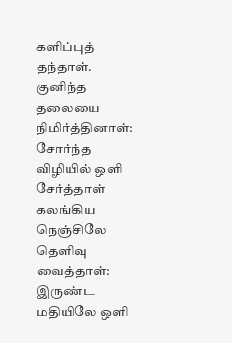களிப்புத்
தந்தாள்.
குனிந்த தலையை நிமிர்த்தினாள்:
சோர்ந்த விழியில் ஒளி சேர்த்தாள்
கலங்கிய நெஞ்சிலே தெளிவு வைத்தாள்:
இருண்ட மதியிலே ஒளி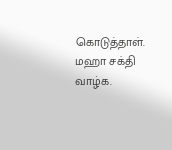கொடுத்தாள்.
மஹா சக்தி வாழ்க.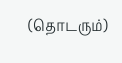(தொடரும்)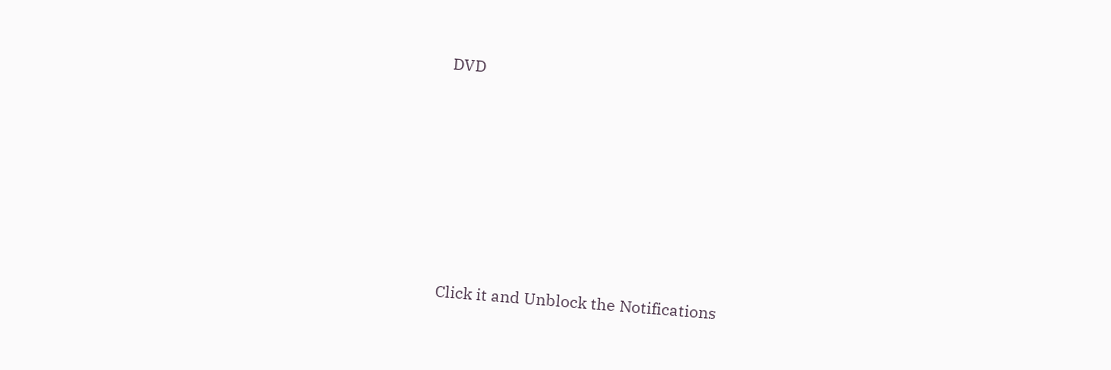DVD












Click it and Unblock the Notifications